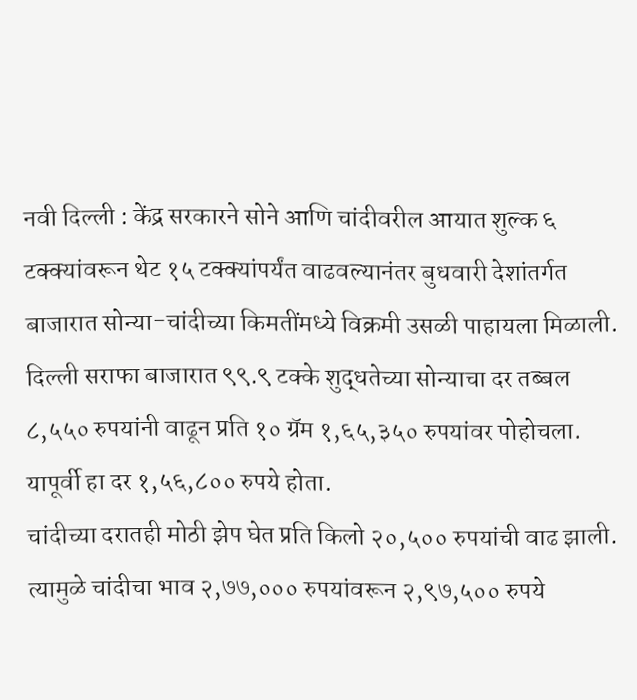नवी दिल्ली : केंद्र सरकारने सोने आणि चांदीवरील आयात शुल्क ६ टक्क्यांवरून थेट १५ टक्क्यांपर्यंत वाढवल्यानंतर बुधवारी देशांतर्गत बाजारात सोन्या-चांदीच्या किमतींमध्ये विक्रमी उसळी पाहायला मिळाली.
दिल्ली सराफा बाजारात ९९.९ टक्के शुद्धतेच्या सोन्याचा दर तब्बल ८,५५० रुपयांनी वाढून प्रति १० ग्रॅम १,६५,३५० रुपयांवर पोहोचला. यापूर्वी हा दर १,५६,८०० रुपये होता.
चांदीच्या दरातही मोठी झेप घेत प्रति किलो २०,५०० रुपयांची वाढ झाली. त्यामुळे चांदीचा भाव २,७७,००० रुपयांवरून २,९७,५०० रुपये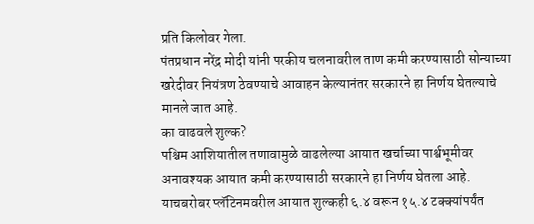प्रति किलोवर गेला.
पंतप्रधान नरेंद्र मोदी यांनी परकीय चलनावरील ताण कमी करण्यासाठी सोन्याच्या खरेदीवर नियंत्रण ठेवण्याचे आवाहन केल्यानंतर सरकारने हा निर्णय घेतल्याचे मानले जात आहे.
का वाढवले शुल्क?
पश्चिम आशियातील तणावामुळे वाढलेल्या आयात खर्चाच्या पार्श्वभूमीवर अनावश्यक आयात कमी करण्यासाठी सरकारने हा निर्णय घेतला आहे. याचबरोबर प्लॅटिनमवरील आयात शुल्कही ६.४ वरून १५.४ टक्क्यांपर्यंत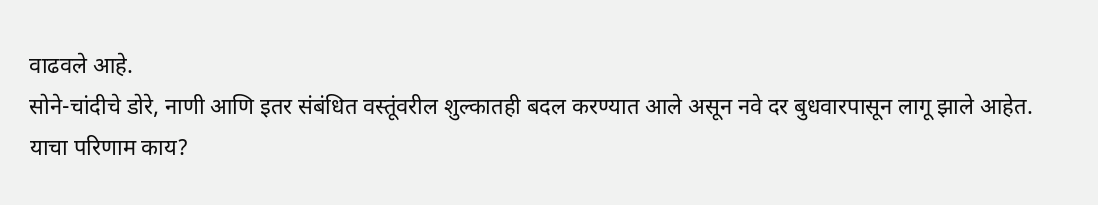वाढवले आहे.
सोने-चांदीचे डोरे, नाणी आणि इतर संबंधित वस्तूंवरील शुल्कातही बदल करण्यात आले असून नवे दर बुधवारपासून लागू झाले आहेत.
याचा परिणाम काय?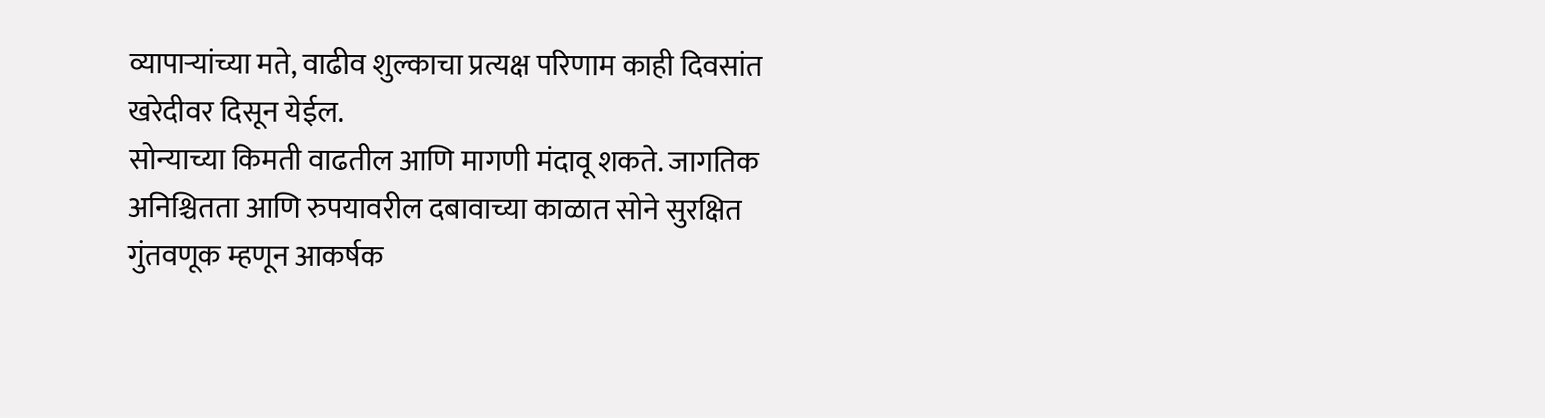व्यापाऱ्यांच्या मते, वाढीव शुल्काचा प्रत्यक्ष परिणाम काही दिवसांत खरेदीवर दिसून येईल.
सोन्याच्या किमती वाढतील आणि मागणी मंदावू शकते. जागतिक अनिश्चितता आणि रुपयावरील दबावाच्या काळात सोने सुरक्षित गुंतवणूक म्हणून आकर्षक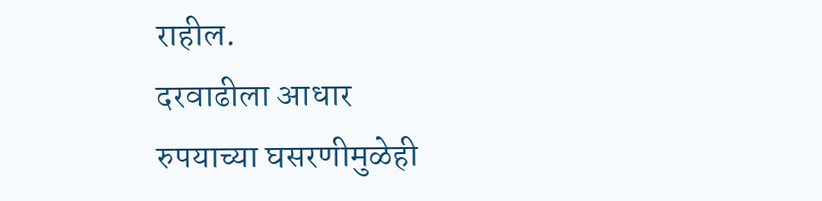राहील.
दरवाढीला आधार
रुपयाच्या घसरणीमुळेही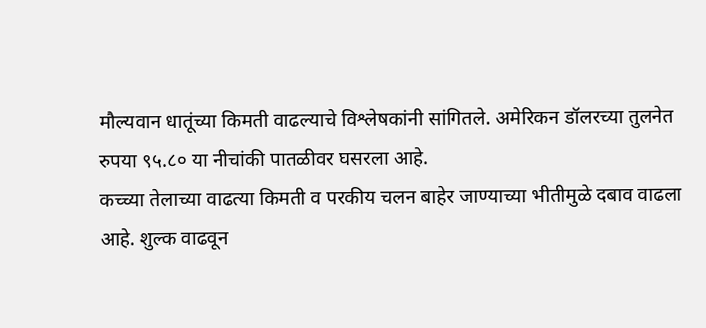मौल्यवान धातूंच्या किमती वाढल्याचे विश्लेषकांनी सांगितले. अमेरिकन डॉलरच्या तुलनेत रुपया ९५.८० या नीचांकी पातळीवर घसरला आहे.
कच्च्या तेलाच्या वाढत्या किमती व परकीय चलन बाहेर जाण्याच्या भीतीमुळे दबाव वाढला आहे. शुल्क वाढवून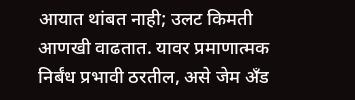आयात थांबत नाही; उलट किमती आणखी वाढतात. यावर प्रमाणात्मक निर्बंध प्रभावी ठरतील, असे जेम अँड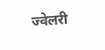ज्वेलरी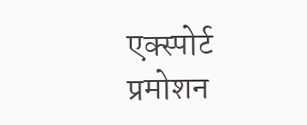एक्स्पोर्ट प्रमोशन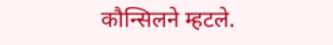कौन्सिलने म्हटले.